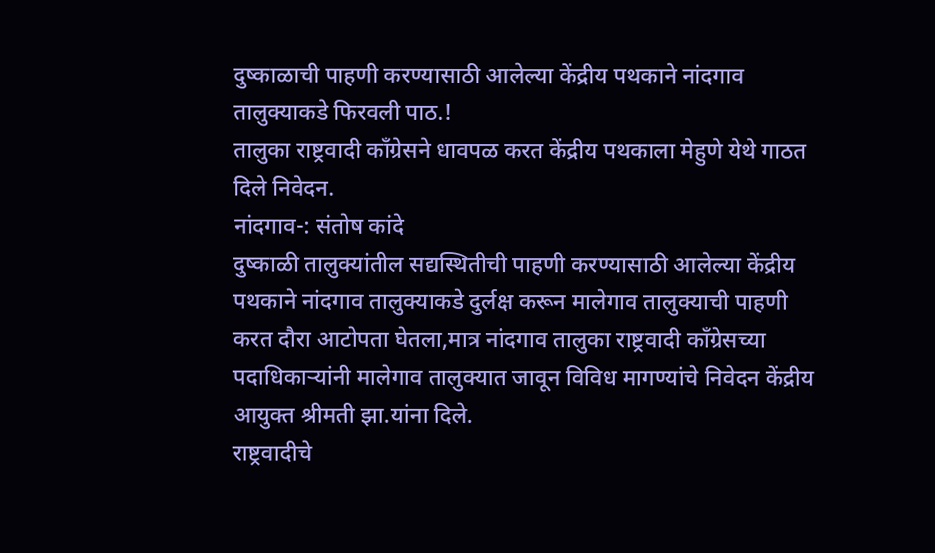दुष्काळाची पाहणी करण्यासाठी आलेल्या केंद्रीय पथकाने नांदगाव तालुक्याकडे फिरवली पाठ.!
तालुका राष्ट्रवादी काँग्रेसने धावपळ करत केंद्रीय पथकाला मेहुणे येथे गाठत दिले निवेदन.
नांदगाव-: संतोष कांदे
दुष्काळी तालुक्यांतील सद्यस्थितीची पाहणी करण्यासाठी आलेल्या केंद्रीय पथकाने नांदगाव तालुक्याकडे दुर्लक्ष करून मालेगाव तालुक्याची पाहणी करत दौरा आटोपता घेतला,मात्र नांदगाव तालुका राष्ट्रवादी काँग्रेसच्या पदाधिकाऱ्यांनी मालेगाव तालुक्यात जावून विविध मागण्यांचे निवेदन केंद्रीय आयुक्त श्रीमती झा.यांना दिले.
राष्ट्रवादीचे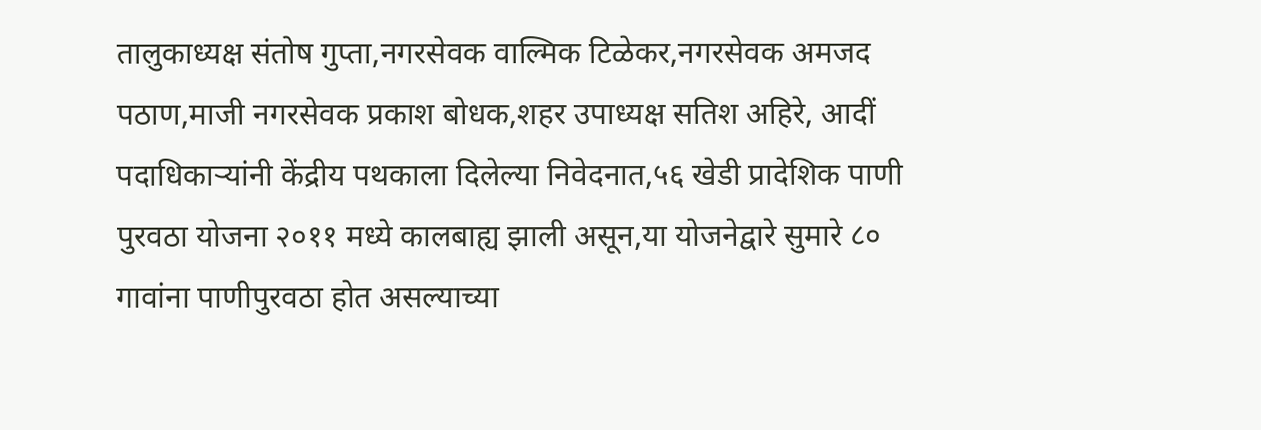तालुकाध्यक्ष संतोष गुप्ता,नगरसेवक वाल्मिक टिळेकर,नगरसेवक अमजद पठाण,माजी नगरसेवक प्रकाश बोधक,शहर उपाध्यक्ष सतिश अहिरे, आदीं पदाधिकाऱ्यांनी केंद्रीय पथकाला दिलेल्या निवेदनात,५६ खेडी प्रादेशिक पाणी पुरवठा योजना २०११ मध्ये कालबाह्य झाली असून,या योजनेद्वारे सुमारे ८० गावांना पाणीपुरवठा होत असल्याच्या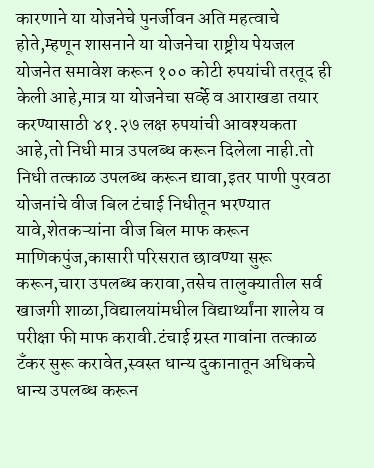कारणाने या योजनेचे पुनर्जीवन अति महत्वाचे होते,म्हणून शासनाने या योजनेचा राष्ट्रीय पेयजल योजनेत समावेश करून १०० कोटी रुपयांची तरतूद ही केली आहे,मात्र या योजनेचा सर्व्हे व आराखडा तयार करण्यासाठी ४१.२७ लक्ष रुपयांची आवश्यकता आहे,तो निधी मात्र उपलब्ध करून दिलेला नाही.तो निधी तत्काळ उपलब्ध करून द्यावा,इतर पाणी पुरवठा योजनांचे वीज बिल टंचाई निधीतून भरण्यात यावे,शेतकऱ्यांना वीज बिल माफ करून माणिकपुंज,कासारी परिसरात छावण्या सुरू करून,चारा उपलब्ध करावा,तसेच तालुक्यातील सर्व खाजगी शाळा,विद्यालयांमधील विद्यार्थ्यांना शालेय व परीक्षा फी माफ करावी.टंचाई ग्रस्त गावांना तत्काळ टँकर सुरू करावेत,स्वस्त धान्य दुकानातून अधिकचे धान्य उपलब्ध करून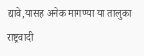द्यावे,यासह अनेक मागण्या या तालुका राष्ट्रवादी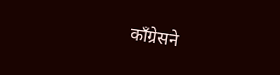काँग्रेसने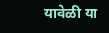यावेळी या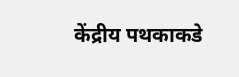केंद्रीय पथकाकडे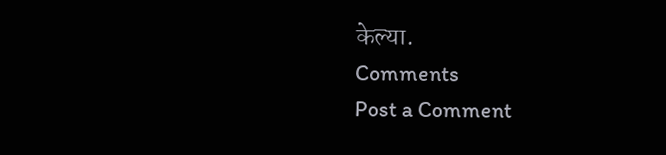केल्या.
Comments
Post a Comment